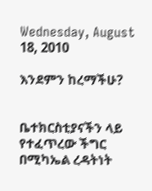Wednesday, August 18, 2010

እንደምን ከረማችሁ?


ቤተክርስቲያናችን ላይ የተፈጥረው ችግር በሚካኤል ረዳትነት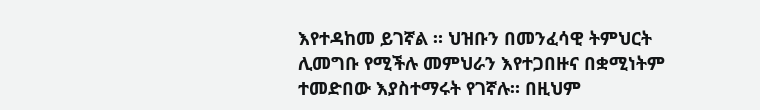እየተዳከመ ይገኛል ። ህዝቡን በመንፈሳዊ ትምህርት ሊመግቡ የሚችሉ መምህራን እየተጋበዙና በቋሚነትም ተመድበው እያስተማሩት የገኛሉ። በዚህም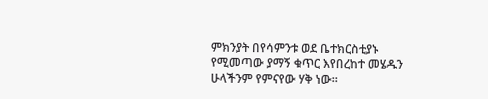ምክንያት በየሳምንቱ ወደ ቤተክርስቲያኑ የሚመጣው ያማኝ ቁጥር እየበረከተ መሄዱን ሁላችንም የምናየው ሃቅ ነው።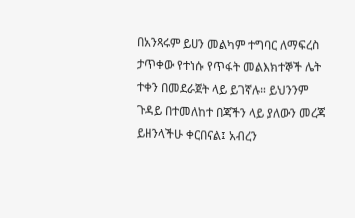በአንጻሩም ይሀን መልካም ተግባር ለማፍረስ ታጥቀው የተነሱ የጥፋት መልእክተኞች ሌት ተቀን በመደራጀት ላይ ይገኛሉ። ይህንንም ጉዳይ በተመለከተ በጃችን ላይ ያለውን መረጃ ይዘንላችሁ ቀርበናል፤ አብረን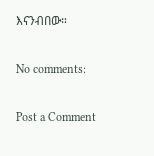እናንብበው።

No comments:

Post a Comment